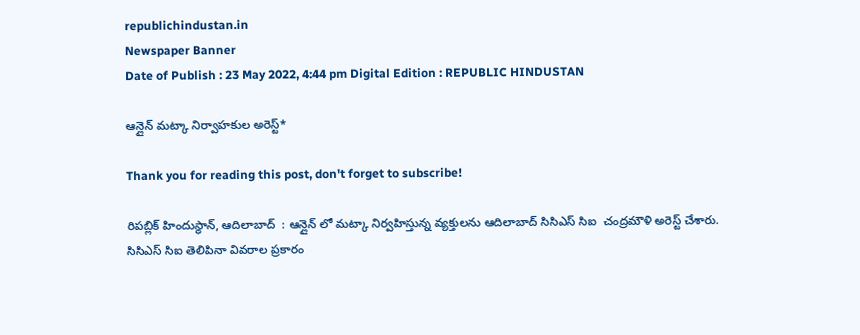republichindustan.in
Newspaper Banner
Date of Publish : 23 May 2022, 4:44 pm Digital Edition : REPUBLIC HINDUSTAN

ఆన్లైన్ మట్కా నిర్వాహకుల అరెస్ట్*

Thank you for reading this post, don't forget to subscribe!

రిపబ్లిక్ హిందుస్థాన్, ఆదిలాబాద్  : ఆన్లైన్ లో మట్కా నిర్వహిస్తున్న వ్యక్తులను ఆదిలాబాద్ సిసిఎస్ సిఐ  చంద్రమౌళి అరెస్ట్ చేశారు. సిసిఎస్ సిఐ తెలిపినా వివరాల ప్రకారం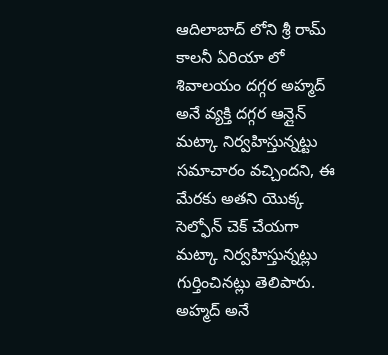ఆదిలాబాద్ లోని శ్రీ రామ్ కాలనీ ఏరియా లో శివాలయం దగ్గర అహ్మద్ అనే వ్యక్తి దగ్గర ఆన్లైన్ మట్కా నిర్వహిస్తున్నట్టు సమాచారం వచ్చిందని, ఈ మేరకు అతని యొక్క  సెల్ఫోన్ చెక్ చేయగా మట్కా నిర్వహిస్తున్నట్లు గుర్తించినట్లు తెలిపారు. అహ్మద్ అనే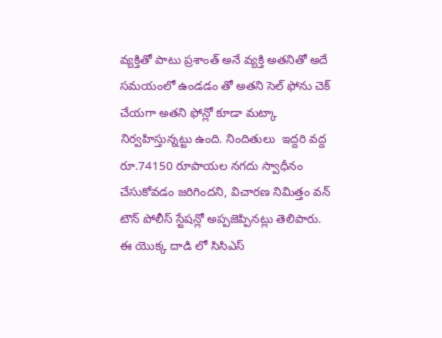వ్యక్తితో పాటు ప్రశాంత్ అనే వ్యక్తి అతనితో అదే సమయంలో ఉండడం తో అతని సెల్ ఫోను చెక్ చేయగా అతని ఫోన్లో కూడా మట్కా నిర్వహిస్తున్నట్టు ఉంది. నిందితులు  ఇద్దరి వద్ద రూ.74150 రూపాయల నగదు స్వాధీనం చేసుకోవడం జరిగిందని, విచారణ నిమిత్తం వన్ టౌన్ పోలీస్ స్టేషన్లో అప్పజెప్పినట్లు తెలిపారు.  ఈ యొక్క దాడి లో సిసిఎస్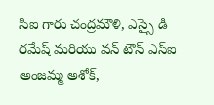సిఐ గారు చంద్రమౌళి, ఎస్సై డి రమేష్ మరియు వన్ టౌన్ ఎస్ఐ  అంజమ్మ అశోక్,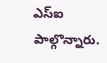ఎస్ఐ  పాల్గొన్నారు.